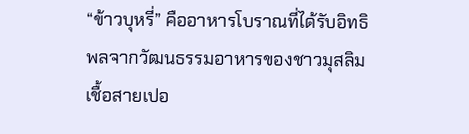“ข้าวบุหรี่” คืออาหารโบราณที่ได้รับอิทธิพลจากวัฒนธรรมอาหารของชาวมุสลิมเชื้อสายเปอ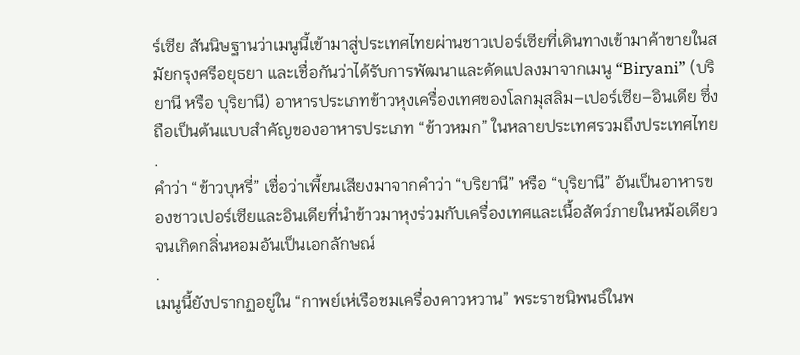ร์เซีย สันนิษฐานว่าเมนูนี้เข้ามาสู่ประเทศไทยผ่านชาวเปอร์เซียที่เดินทางเข้ามาค้าขายในสมัยกรุงศรีอยุธยา และเชื่อกันว่าได้รับการพัฒนาและดัดแปลงมาจากเมนู “Biryani” (บริยานี หรือ บุริยานี) อาหารประเภทข้าวหุงเครื่องเทศของโลกมุสลิม–เปอร์เซีย–อินเดีย ซึ่งถือเป็นต้นแบบสำคัญของอาหารประเภท “ข้าวหมก” ในหลายประเทศรวมถึงประเทศไทย
.
คำว่า “ข้าวบุหรี่” เชื่อว่าเพี้ยนเสียงมาจากคำว่า “บริยานี” หรือ “บุริยานี” อันเป็นอาหารของชาวเปอร์เซียและอินเดียที่นำข้าวมาหุงร่วมกับเครื่องเทศและเนื้อสัตว์ภายในหม้อเดียว จนเกิดกลิ่นหอมอันเป็นเอกลักษณ์
.
เมนูนี้ยังปรากฏอยู่ใน “กาพย์เห่เรือชมเครื่องคาวหวาน” พระราชนิพนธ์ในพ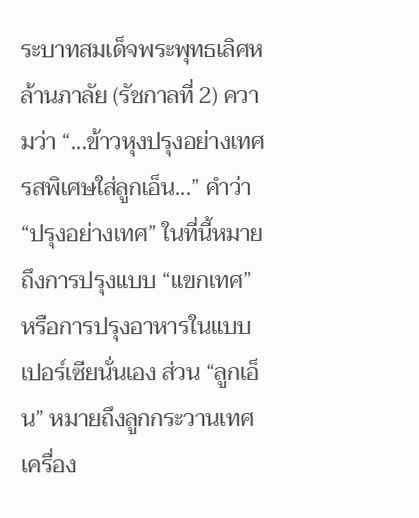ระบาทสมเด็จพระพุทธเลิศหล้านภาลัย (รัชกาลที่ 2) ความว่า “...ข้าวหุงปรุงอย่างเทศ รสพิเศษใส่ลูกเอ็น...” คำว่า “ปรุงอย่างเทศ” ในที่นี้หมายถึงการปรุงแบบ “แขกเทศ” หรือการปรุงอาหารในแบบเปอร์เซียนั่นเอง ส่วน “ลูกเอ็น” หมายถึงลูกกระวานเทศ เครื่อง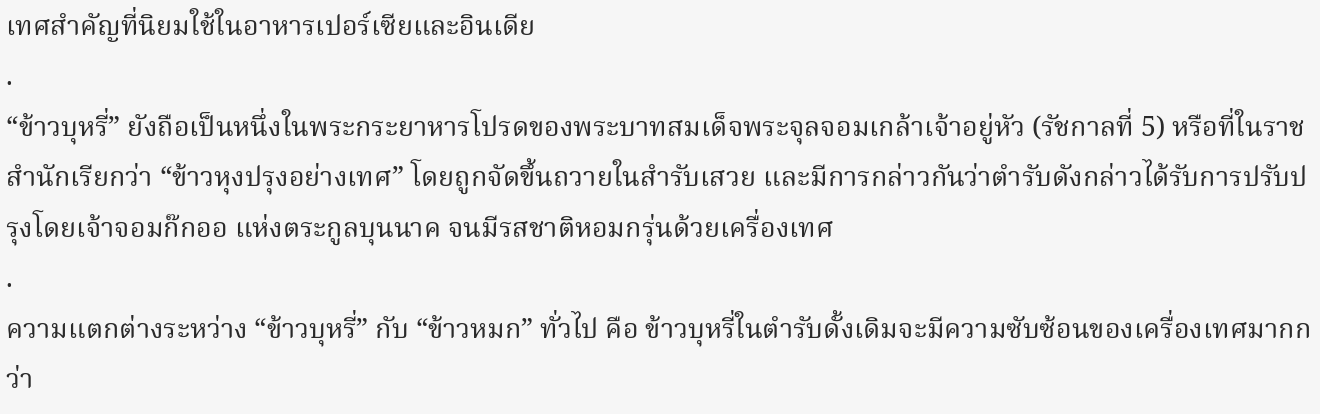เทศสำคัญที่นิยมใช้ในอาหารเปอร์เซียและอินเดีย
.
“ข้าวบุหรี่” ยังถือเป็นหนึ่งในพระกระยาหารโปรดของพระบาทสมเด็จพระจุลจอมเกล้าเจ้าอยู่หัว (รัชกาลที่ 5) หรือที่ในราชสำนักเรียกว่า “ข้าวหุงปรุงอย่างเทศ” โดยถูกจัดขึ้นถวายในสำรับเสวย และมีการกล่าวกันว่าตำรับดังกล่าวได้รับการปรับปรุงโดยเจ้าจอมก๊กออ แห่งตระกูลบุนนาค จนมีรสชาติหอมกรุ่นด้วยเครื่องเทศ
.
ความแตกต่างระหว่าง “ข้าวบุหรี่” กับ “ข้าวหมก” ทั่วไป คือ ข้าวบุหรี่ในตำรับดั้งเดิมจะมีความซับซ้อนของเครื่องเทศมากกว่า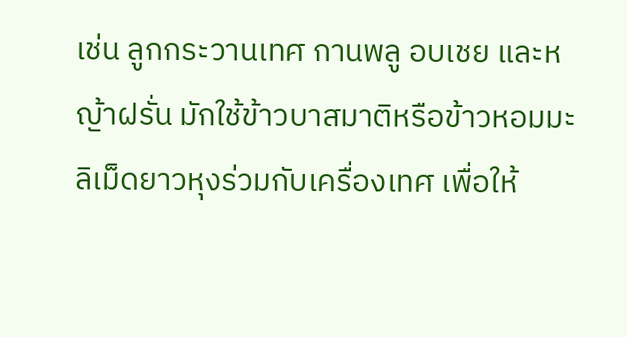เช่น ลูกกระวานเทศ กานพลู อบเชย และหญ้าฝรั่น มักใช้ข้าวบาสมาติหรือข้าวหอมมะลิเม็ดยาวหุงร่วมกับเครื่องเทศ เพื่อให้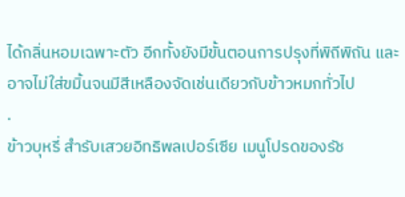ได้กลิ่นหอมเฉพาะตัว อีกทั้งยังมีขั้นตอนการปรุงที่พิถีพิถัน และอาจไม่ใส่ขมิ้นจนมีสีเหลืองจัดเช่นเดียวกับข้าวหมกทั่วไป
.
ข้าวบุหรี่ สำรับเสวยอิทธิพลเปอร์เซีย เมนูโปรดของรัช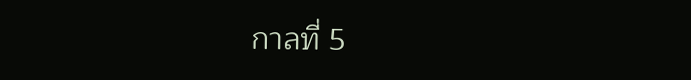กาลที่ 5